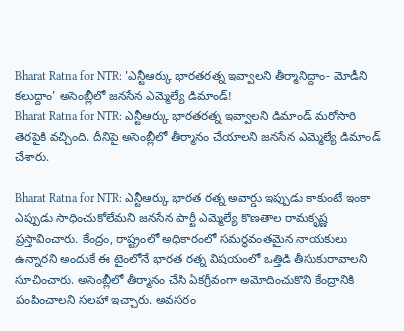Bharat Ratna for NTR: 'ఎన్టీఆర్కు భారతరత్న ఇవ్వాలని తీర్మానిద్దాం- మోడీని కలుద్దాం' అసెంబ్లీలో జనసేన ఎమ్మెల్యే డిమాండ్!
Bharat Ratna for NTR: ఎన్టీఆర్కు భారతరత్న ఇవ్వాలని డిమాండ్ మరోసారి తెరపైకి వచ్చింది. దీనిపై అసెంబ్లీలో తీర్మానం చేయాలని జనసేన ఎమ్మెల్యే డిమాండ్ చేశారు.

Bharat Ratna for NTR: ఎన్టీఆర్కు భారత రత్న అవార్డు ఇప్పుడు కాకుంటే ఇంకా ఎప్పుడు సాధించుకోలేమని జనసేన పార్టీ ఎమ్మెల్యే కొణతాల రామకృష్ణ ప్రస్తావించారు. కేంద్రం, రాష్ట్రంలో అధికారంలో సమర్థవంతమైన నాయకులు ఉన్నారని అందుకే ఈ టైంలోనే భారత రత్న విషయంలో ఒత్తిడి తీసుకురావాలని సూచించారు. అసెంబ్లీలో తీర్మానం చేసి ఏకగ్రీవంగా అమోదించుకొని కేంద్రానికి పంపించాలని సలహా ఇచ్చారు. అవసరం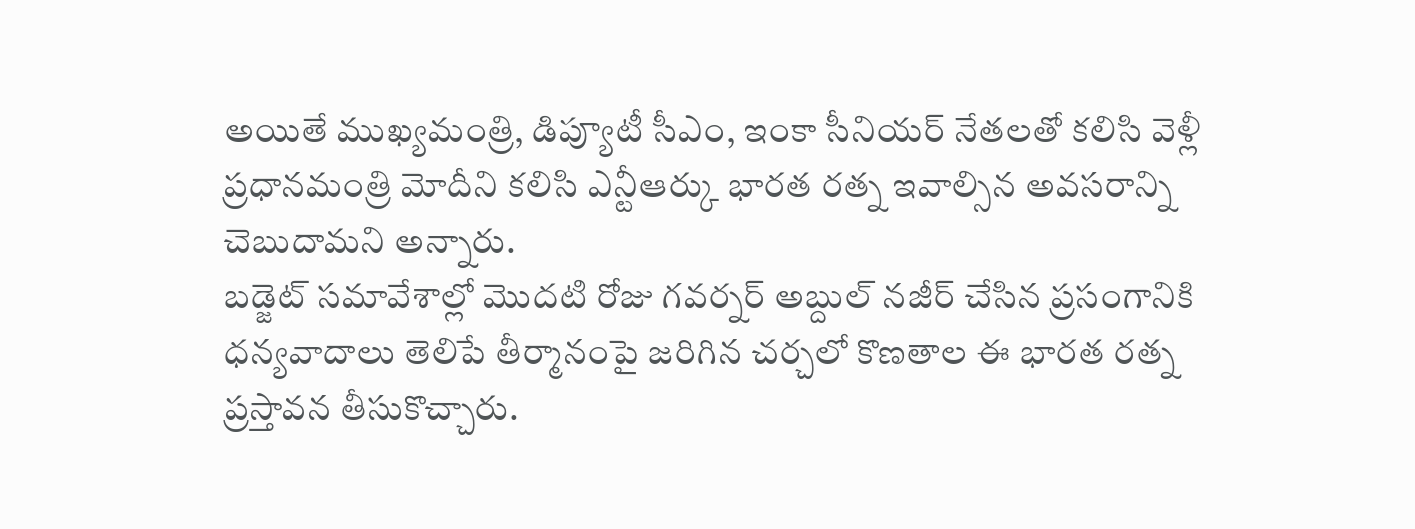అయితే ముఖ్యమంత్రి, డిప్యూటీ సీఎం, ఇంకా సీనియర్ నేతలతో కలిసి వెళ్లీ ప్రధానమంత్రి మోదీని కలిసి ఎన్టీఆర్కు భారత రత్న ఇవాల్సిన అవసరాన్ని చెబుదామని అన్నారు.
బడ్జెట్ సమావేశాల్లో మొదటి రోజు గవర్నర్ అబ్దుల్ నజీర్ చేసిన ప్రసంగానికి ధన్యవాదాలు తెలిపే తీర్మానంపై జరిగిన చర్చలో కొణతాల ఈ భారత రత్న ప్రస్తావన తీసుకొచ్చారు.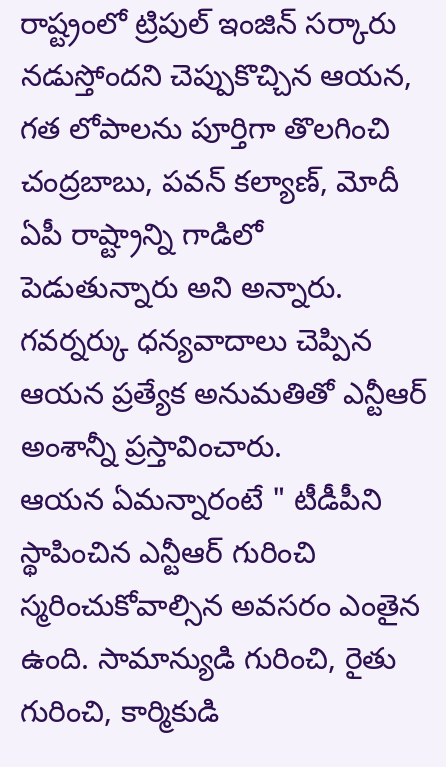రాష్ట్రంలో ట్రిపుల్ ఇంజిన్ సర్కారు నడుస్తోందని చెప్పుకొచ్చిన ఆయన, గత లోపాలను పూర్తిగా తొలగించి చంద్రబాబు, పవన్ కల్యాణ్, మోదీ ఏపీ రాష్ట్రాన్ని గాడిలో పెడుతున్నారు అని అన్నారు. గవర్నర్కు ధన్యవాదాలు చెప్పిన ఆయన ప్రత్యేక అనుమతితో ఎన్టీఆర్ అంశాన్నీ ప్రస్తావించారు.
ఆయన ఏమన్నారంటే " టీడీపీని స్థాపించిన ఎన్టీఆర్ గురించి స్మరించుకోవాల్సిన అవసరం ఎంతైన ఉంది. సామాన్యుడి గురించి, రైతు గురించి, కార్మికుడి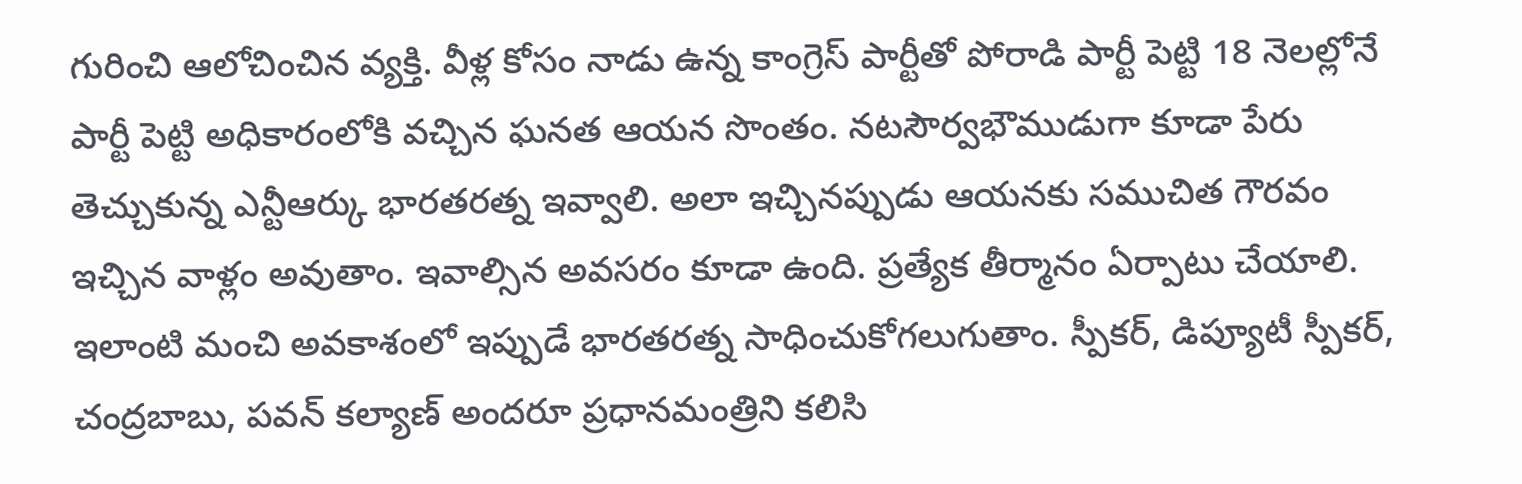గురించి ఆలోచించిన వ్యక్తి. వీళ్ల కోసం నాడు ఉన్న కాంగ్రెస్ పార్టీతో పోరాడి పార్టీ పెట్టి 18 నెలల్లోనే పార్టీ పెట్టి అధికారంలోకి వచ్చిన ఘనత ఆయన సొంతం. నటసౌర్వభౌముడుగా కూడా పేరు తెచ్చుకున్న ఎన్టీఆర్కు భారతరత్న ఇవ్వాలి. అలా ఇచ్చినప్పుడు ఆయనకు సముచిత గౌరవం ఇచ్చిన వాళ్లం అవుతాం. ఇవాల్సిన అవసరం కూడా ఉంది. ప్రత్యేక తీర్మానం ఏర్పాటు చేయాలి. ఇలాంటి మంచి అవకాశంలో ఇప్పుడే భారతరత్న సాధించుకోగలుగుతాం. స్పీకర్, డిప్యూటీ స్పీకర్, చంద్రబాబు, పవన్ కల్యాణ్ అందరూ ప్రధానమంత్రిని కలిసి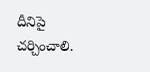దీనిపై చర్చించాలి.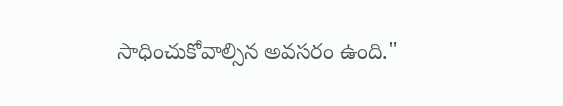సాధించుకోవాల్సిన అవసరం ఉంది."